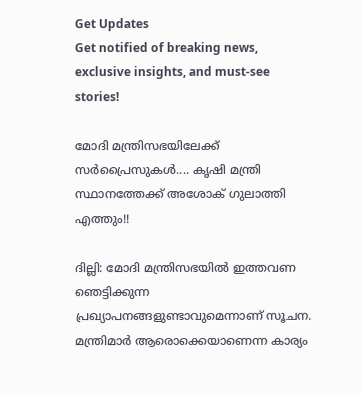Get Updates
Get notified of breaking news, exclusive insights, and must-see stories!

മോദി മന്ത്രിസഭയിലേക്ക് സര്‍പ്രൈസുകള്‍.... കൃഷി മന്ത്രി സ്ഥാനത്തേക്ക് അശോക് ഗുലാത്തി എത്തും!!

ദില്ലി: മോദി മന്ത്രിസഭയില്‍ ഇത്തവണ ഞെട്ടിക്കുന്ന പ്രഖ്യാപനങ്ങളുണ്ടാവുമെന്നാണ് സൂചന. മന്ത്രിമാര്‍ ആരൊക്കെയാണെന്ന കാര്യം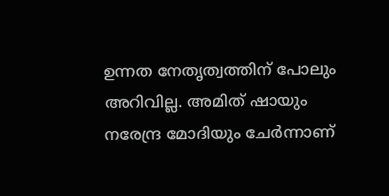ഉന്നത നേതൃത്വത്തിന് പോലും അറിവില്ല. അമിത് ഷായും നരേന്ദ്ര മോദിയും ചേര്‍ന്നാണ്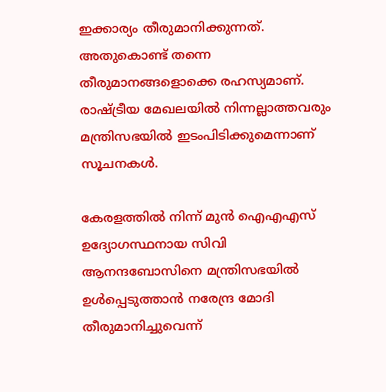ഇക്കാര്യം തീരുമാനിക്കുന്നത്. അതുകൊണ്ട് തന്നെ തീരുമാനങ്ങളൊക്കെ രഹസ്യമാണ്. രാഷ്ട്രീയ മേഖലയില്‍ നിന്നല്ലാത്തവരും മന്ത്രിസഭയില്‍ ഇടംപിടിക്കുമെന്നാണ് സൂചനകള്‍.

കേരളത്തില്‍ നിന്ന് മുന്‍ ഐഎഎസ് ഉദ്യോഗസ്ഥനായ സിവി ആനന്ദബോസിനെ മന്ത്രിസഭയില്‍ ഉള്‍പ്പെടുത്താന്‍ നരേന്ദ്ര മോദി തീരുമാനിച്ചുവെന്ന്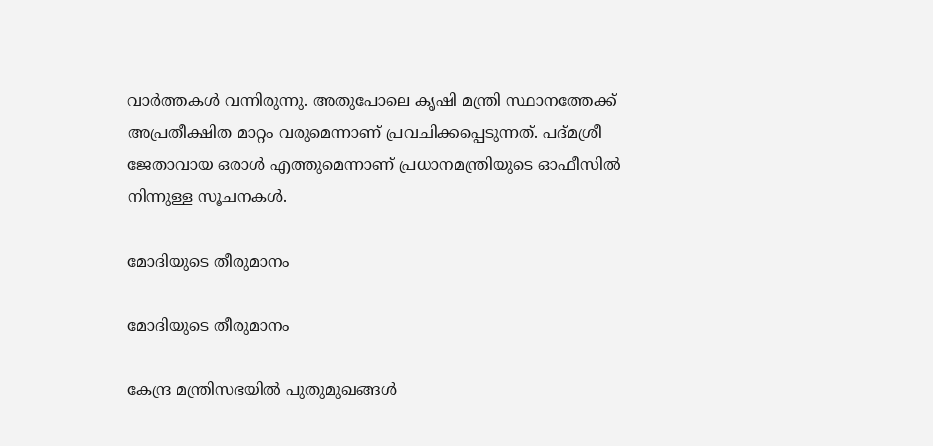വാര്‍ത്തകള്‍ വന്നിരുന്നു. അതുപോലെ കൃഷി മന്ത്രി സ്ഥാനത്തേക്ക് അപ്രതീക്ഷിത മാറ്റം വരുമെന്നാണ് പ്രവചിക്കപ്പെടുന്നത്. പദ്മശ്രീ ജേതാവായ ഒരാള്‍ എത്തുമെന്നാണ് പ്രധാനമന്ത്രിയുടെ ഓഫീസില്‍ നിന്നുള്ള സൂചനകള്‍.

മോദിയുടെ തീരുമാനം

മോദിയുടെ തീരുമാനം

കേന്ദ്ര മന്ത്രിസഭയില്‍ പുതുമുഖങ്ങള്‍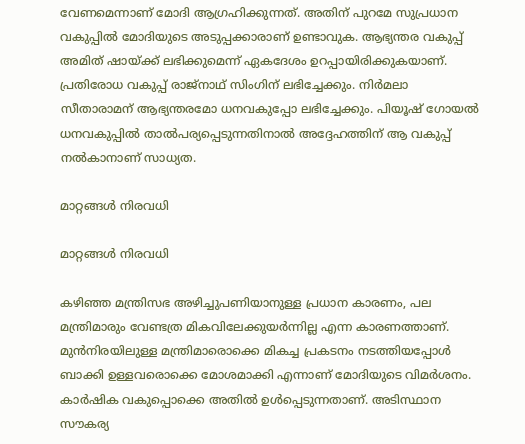വേണമെന്നാണ് മോദി ആഗ്രഹിക്കുന്നത്. അതിന് പുറമേ സുപ്രധാന വകുപ്പില്‍ മോദിയുടെ അടുപ്പക്കാരാണ് ഉണ്ടാവുക. ആഭ്യന്തര വകുപ്പ് അമിത് ഷായ്ക്ക് ലഭിക്കുമെന്ന് ഏകദേശം ഉറപ്പായിരിക്കുകയാണ്. പ്രതിരോധ വകുപ്പ് രാജ്‌നാഥ് സിംഗിന് ലഭിച്ചേക്കും. നിര്‍മലാ സീതാരാമന് ആഭ്യന്തരമോ ധനവകുപ്പോ ലഭിച്ചേക്കും. പിയൂഷ് ഗോയല്‍ ധനവകുപ്പില്‍ താല്‍പര്യപ്പെടുന്നതിനാല്‍ അദ്ദേഹത്തിന് ആ വകുപ്പ് നല്‍കാനാണ് സാധ്യത.

മാറ്റങ്ങള്‍ നിരവധി

മാറ്റങ്ങള്‍ നിരവധി

കഴിഞ്ഞ മന്ത്രിസഭ അഴിച്ചുപണിയാനുള്ള പ്രധാന കാരണം, പല മന്ത്രിമാരും വേണ്ടത്ര മികവിലേക്കുയര്‍ന്നില്ല എന്ന കാരണത്താണ്. മുന്‍നിരയിലുള്ള മന്ത്രിമാരൊക്കെ മികച്ച പ്രകടനം നടത്തിയപ്പോള്‍ ബാക്കി ഉള്ളവരൊക്കെ മോശമാക്കി എന്നാണ് മോദിയുടെ വിമര്‍ശനം. കാര്‍ഷിക വകുപ്പൊക്കെ അതില്‍ ഉള്‍പ്പെടുന്നതാണ്. അടിസ്ഥാന സൗകര്യ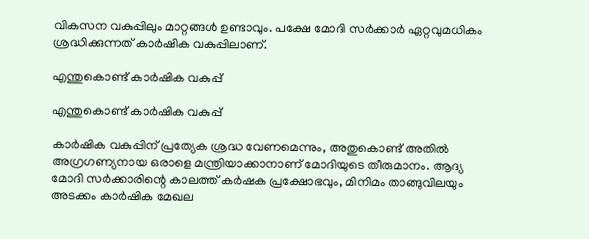വികസന വകുപ്പിലും മാറ്റങ്ങള്‍ ഉണ്ടാവും. പക്ഷേ മോദി സര്‍ക്കാര്‍ ഏറ്റവുമധികം ശ്രദ്ധിക്കുന്നത് കാര്‍ഷിക വകുപ്പിലാണ്.

എന്തുകൊണ്ട് കാര്‍ഷിക വകുപ്പ്

എന്തുകൊണ്ട് കാര്‍ഷിക വകുപ്പ്

കാര്‍ഷിക വകുപ്പിന് പ്രത്യേക ശ്രദ്ധ വേണമെന്നും, അതുകൊണ്ട് അതില്‍ അഗ്രഗണ്യനായ ഒരാളെ മന്ത്രിയാക്കാനാണ് മോദിയുടെ തീരുമാനം. ആദ്യ മോദി സര്‍ക്കാരിന്റെ കാലത്ത് കര്‍ഷക പ്രക്ഷോഭവും, മിനിമം താങ്ങുവിലയും അടക്കം കാര്‍ഷിക മേഖല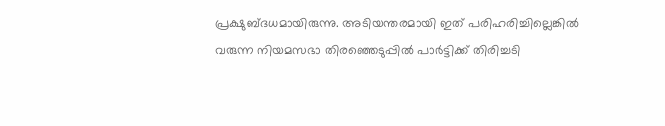പ്രക്ഷുബ്ദധമായിരുന്നു. അടിയന്തരമായി ഇത് പരിഹരിച്ചില്ലെങ്കില്‍ വരുന്ന നിയമസഭാ തിരഞ്ഞെടുപ്പില്‍ പാര്‍ട്ടിക്ക് തിരിച്ചടി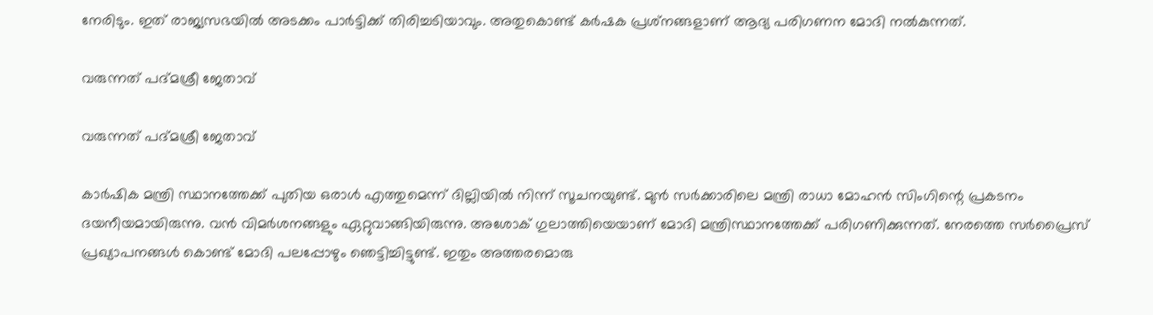നേരിടും. ഇത് രാജ്യസഭയില്‍ അടക്കം പാര്‍ട്ടിക്ക് തിരിച്ചടിയാവും. അതുകൊണ്ട് കര്‍ഷക പ്രശ്‌നങ്ങളാണ് ആദ്യ പരിഗണന മോദി നല്‍കുന്നത്.

വരുന്നത് പദ്മശ്രീ ജേതാവ്

വരുന്നത് പദ്മശ്രീ ജേതാവ്

കാര്‍ഷിക മന്ത്രി സ്ഥാനത്തേക്ക് പുതിയ ഒരാള്‍ എത്തുമെന്ന് ദില്ലിയില്‍ നിന്ന് സൂചനയുണ്ട്. മുന്‍ സര്‍ക്കാരിലെ മന്ത്രി രാധാ മോഹന്‍ സിംഗിന്റെ പ്രകടനം ദയനീയമായിരുന്നു. വന്‍ വിമര്‍ശനങ്ങളും ഏറ്റുവാങ്ങിയിരുന്നു. അശോക് ഗുലാത്തിയെയാണ് മോദി മന്ത്രിസ്ഥാനത്തേക്ക് പരിഗണിക്കുന്നത്. നേരത്തെ സര്‍പ്രൈസ് പ്രഖ്യാപനങ്ങള്‍ കൊണ്ട് മോദി പലപ്പോഴും ഞെട്ടിച്ചിട്ടുണ്ട്. ഇതും അത്തരമൊരു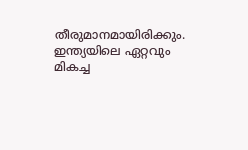തീരുമാനമായിരിക്കും. ഇന്ത്യയിലെ ഏറ്റവും മികച്ച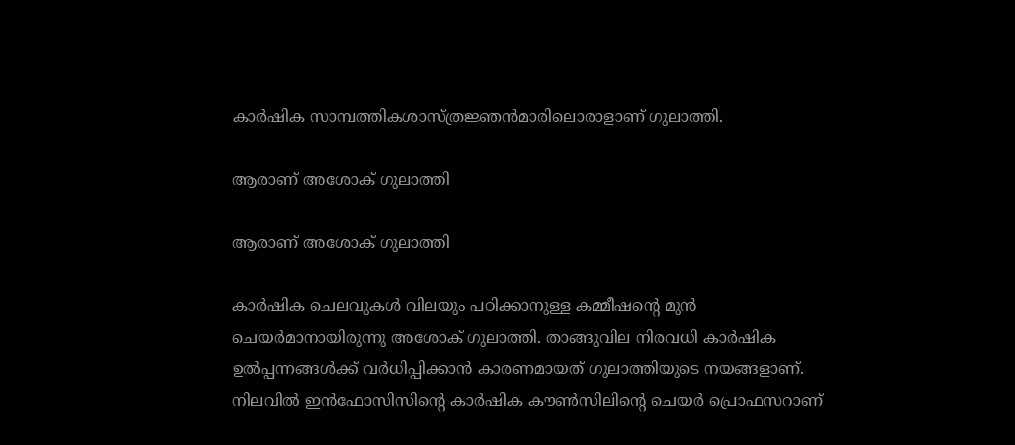കാര്‍ഷിക സാമ്പത്തികശാസ്ത്രജ്ഞന്‍മാരിലൊരാളാണ് ഗുലാത്തി.

ആരാണ് അശോക് ഗുലാത്തി

ആരാണ് അശോക് ഗുലാത്തി

കാര്‍ഷിക ചെലവുകള്‍ വിലയും പഠിക്കാനുള്ള കമ്മീഷന്റെ മുന്‍ ചെയര്‍മാനായിരുന്നു അശോക് ഗുലാത്തി. താങ്ങുവില നിരവധി കാര്‍ഷിക ഉല്‍പ്പന്നങ്ങള്‍ക്ക് വര്‍ധിപ്പിക്കാന്‍ കാരണമായത് ഗുലാത്തിയുടെ നയങ്ങളാണ്. നിലവില്‍ ഇന്‍ഫോസിസിന്റെ കാര്‍ഷിക കൗണ്‍സിലിന്റെ ചെയര്‍ പ്രൊഫസറാണ്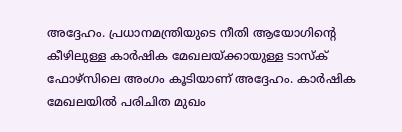അദ്ദേഹം. പ്രധാനമന്ത്രിയുടെ നീതി ആയോഗിന്റെ കീഴിലുള്ള കാര്‍ഷിക മേഖലയ്ക്കായുള്ള ടാസ്‌ക് ഫോഴ്‌സിലെ അംഗം കൂടിയാണ് അദ്ദേഹം. കാര്‍ഷിക മേഖലയില്‍ പരിചിത മുഖം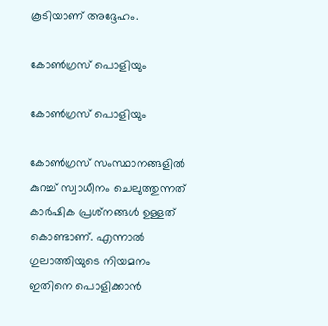കൂടിയാണ് അദ്ദേഹം.

കോണ്‍ഗ്രസ് പൊളിയും

കോണ്‍ഗ്രസ് പൊളിയും

കോണ്‍ഗ്രസ് സംസ്ഥാനങ്ങളില്‍ കുറച്ച് സ്വാധീനം ചെലുത്തുന്നത് കാര്‍ഷിക പ്രശ്‌നങ്ങള്‍ ഉള്ളത് കൊണ്ടാണ്. എന്നാല്‍ ഗുലാത്തിയുടെ നിയമനം ഇതിനെ പൊളിക്കാന്‍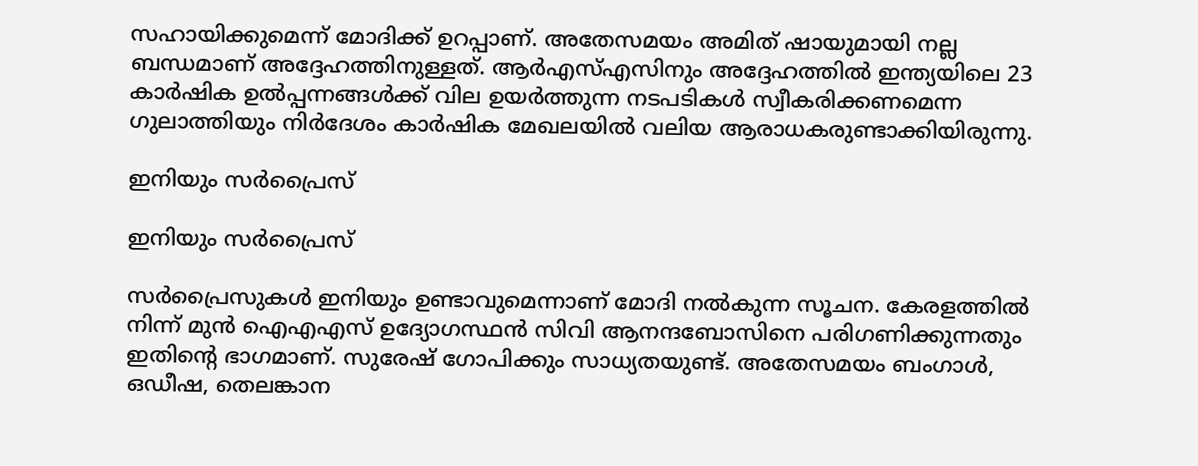സഹായിക്കുമെന്ന് മോദിക്ക് ഉറപ്പാണ്. അതേസമയം അമിത് ഷായുമായി നല്ല ബന്ധമാണ് അദ്ദേഹത്തിനുള്ളത്. ആര്‍എസ്എസിനും അദ്ദേഹത്തില്‍ ഇന്ത്യയിലെ 23 കാര്‍ഷിക ഉല്‍പ്പന്നങ്ങള്‍ക്ക് വില ഉയര്‍ത്തുന്ന നടപടികള്‍ സ്വീകരിക്കണമെന്ന ഗുലാത്തിയും നിര്‍ദേശം കാര്‍ഷിക മേഖലയില്‍ വലിയ ആരാധകരുണ്ടാക്കിയിരുന്നു.

ഇനിയും സര്‍പ്രൈസ്

ഇനിയും സര്‍പ്രൈസ്

സര്‍പ്രൈസുകള്‍ ഇനിയും ഉണ്ടാവുമെന്നാണ് മോദി നല്‍കുന്ന സൂചന. കേരളത്തില്‍ നിന്ന് മുന്‍ ഐഎഎസ് ഉദ്യോഗസ്ഥന്‍ സിവി ആനന്ദബോസിനെ പരിഗണിക്കുന്നതും ഇതിന്റെ ഭാഗമാണ്. സുരേഷ് ഗോപിക്കും സാധ്യതയുണ്ട്. അതേസമയം ബംഗാള്‍, ഒഡീഷ, തെലങ്കാന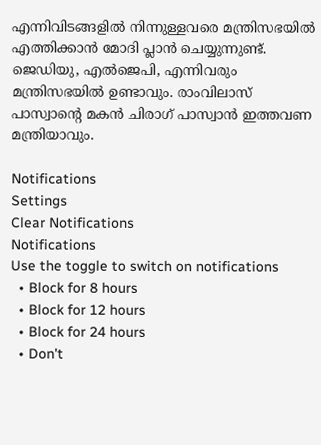എന്നിവിടങ്ങളില്‍ നിന്നുള്ളവരെ മന്ത്രിസഭയില്‍ എത്തിക്കാന്‍ മോദി പ്ലാന്‍ ചെയ്യുന്നുണ്ട്. ജെഡിയു, എല്‍ജെപി, എന്നിവരും മന്ത്രിസഭയില്‍ ഉണ്ടാവും. രാംവിലാസ് പാസ്വാന്റെ മകന്‍ ചിരാഗ് പാസ്വാന്‍ ഇത്തവണ മന്ത്രിയാവും.

Notifications
Settings
Clear Notifications
Notifications
Use the toggle to switch on notifications
  • Block for 8 hours
  • Block for 12 hours
  • Block for 24 hours
  • Don't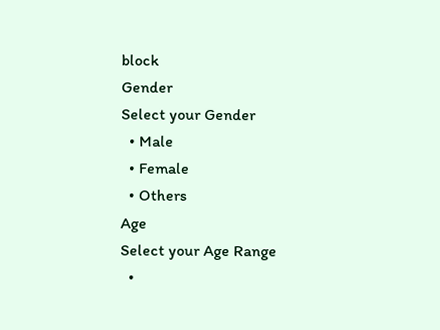block
Gender
Select your Gender
  • Male
  • Female
  • Others
Age
Select your Age Range
  •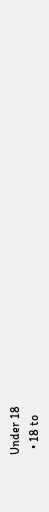Under 18
  • 18 to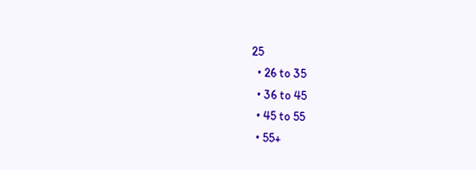25
  • 26 to 35
  • 36 to 45
  • 45 to 55
  • 55+